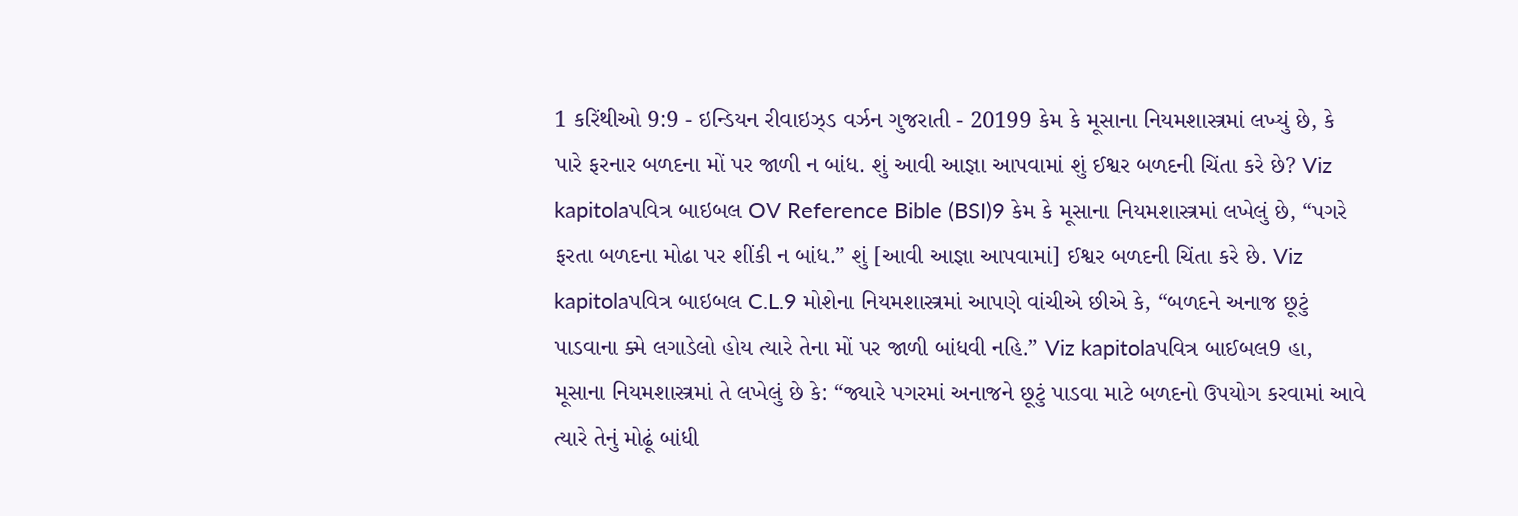1 કરિંથીઓ 9:9 - ઇન્ડિયન રીવાઇઝ્ડ વર્ઝન ગુજરાતી - 20199 કેમ કે મૂસાના નિયમશાસ્ત્રમાં લખ્યું છે, કે પારે ફરનાર બળદના મોં પર જાળી ન બાંધ. શું આવી આજ્ઞા આપવામાં શું ઈશ્વર બળદની ચિંતા કરે છે? Viz kapitolaપવિત્ર બાઇબલ OV Reference Bible (BSI)9 કેમ કે મૂસાના નિયમશાસ્ત્રમાં લખેલું છે, “પગરે ફરતા બળદના મોઢા પર શીંકી ન બાંધ.” શું [આવી આજ્ઞા આપવામાં] ઈશ્વર બળદની ચિંતા કરે છે. Viz kapitolaપવિત્ર બાઇબલ C.L.9 મોશેના નિયમશાસ્ત્રમાં આપણે વાંચીએ છીએ કે, “બળદને અનાજ છૂટું પાડવાના ક્મે લગાડેલો હોય ત્યારે તેના મોં પર જાળી બાંધવી નહિ.” Viz kapitolaપવિત્ર બાઈબલ9 હા, મૂસાના નિયમશાસ્ત્રમાં તે લખેલું છે કે: “જ્યારે પગરમાં અનાજને છૂટું પાડવા માટે બળદનો ઉપયોગ કરવામાં આવે ત્યારે તેનું મોઢૂં બાંધી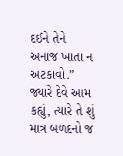દઈને તેને અનાજ ખાતા ન અટકાવો.” જ્યારે દેવે આમ કહ્યું, ત્યારે તે શું માત્ર બળદનો જ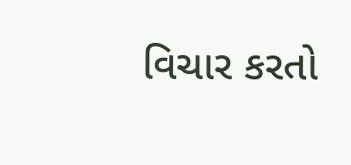વિચાર કરતો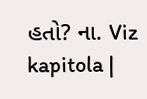હતો? ના. Viz kapitola |